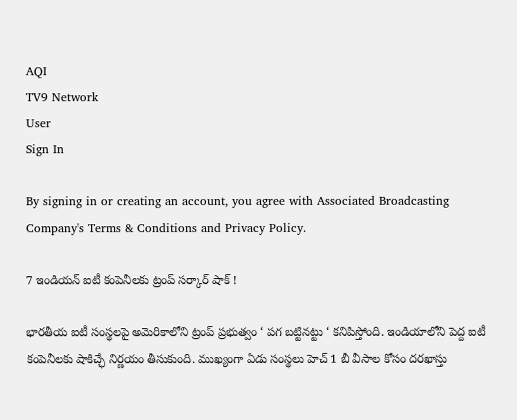AQI
TV9 Network
User
Sign In

By signing in or creating an account, you agree with Associated Broadcasting Company's Terms & Conditions and Privacy Policy.

7 ఇండియన్ ఐటీ కంపెనీలకు ట్రంప్ సర్కార్ షాక్ !

భారతీయ ఐటీ సంస్థలపై అమెరికాలోని ట్రంప్ ప్రభుత్వం ‘ పగ బట్టినట్టు ‘ కనిపిస్తోంది. ఇండియాలోని పెద్ద ఐటీ కంపెనీలకు షాకిచ్ఛే నిర్ణయం తీసుకుంది. ముఖ్యంగా ఏడు సంస్థలు హెచ్ 1 బీ వీసాల కోసం దరఖాస్తు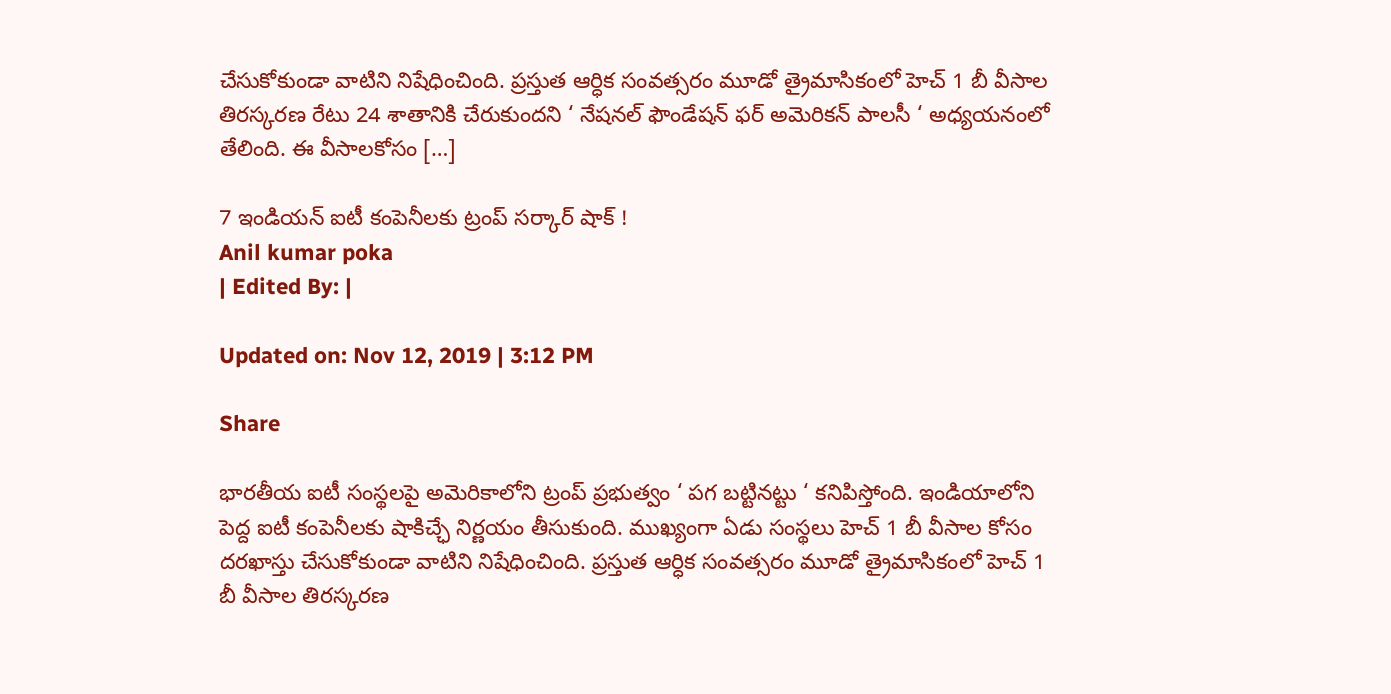చేసుకోకుండా వాటిని నిషేధించింది. ప్రస్తుత ఆర్ధిక సంవత్సరం మూడో త్రైమాసికంలో హెచ్ 1 బీ వీసాల తిరస్కరణ రేటు 24 శాతానికి చేరుకుందని ‘ నేషనల్ ఫౌండేషన్ ఫర్ అమెరికన్ పాలసీ ‘ అధ్యయనంలో తేలింది. ఈ వీసాలకోసం […]

7 ఇండియన్ ఐటీ కంపెనీలకు ట్రంప్ సర్కార్ షాక్ !
Anil kumar poka
| Edited By: |

Updated on: Nov 12, 2019 | 3:12 PM

Share

భారతీయ ఐటీ సంస్థలపై అమెరికాలోని ట్రంప్ ప్రభుత్వం ‘ పగ బట్టినట్టు ‘ కనిపిస్తోంది. ఇండియాలోని పెద్ద ఐటీ కంపెనీలకు షాకిచ్ఛే నిర్ణయం తీసుకుంది. ముఖ్యంగా ఏడు సంస్థలు హెచ్ 1 బీ వీసాల కోసం దరఖాస్తు చేసుకోకుండా వాటిని నిషేధించింది. ప్రస్తుత ఆర్ధిక సంవత్సరం మూడో త్రైమాసికంలో హెచ్ 1 బీ వీసాల తిరస్కరణ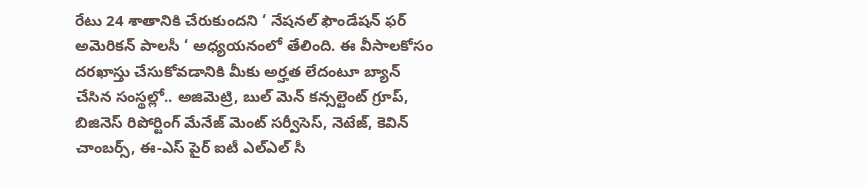రేటు 24 శాతానికి చేరుకుందని ‘ నేషనల్ ఫౌండేషన్ ఫర్ అమెరికన్ పాలసీ ‘ అధ్యయనంలో తేలింది. ఈ వీసాలకోసం దరఖాస్తు చేసుకోవడానికి మీకు అర్హత లేదంటూ బ్యాన్ చేసిన సంస్థల్లో.. అజిమెట్రి, బుల్ మెన్ కన్సల్టెంట్ గ్రూప్, బిజినెస్ రిపోర్టింగ్ మేనేజ్ మెంట్ సర్వీసెస్, నెటేజ్, కెవిన్ చాంబర్స్, ఈ-ఎస్ పైర్ ఐటీ ఎల్ఎల్ సీ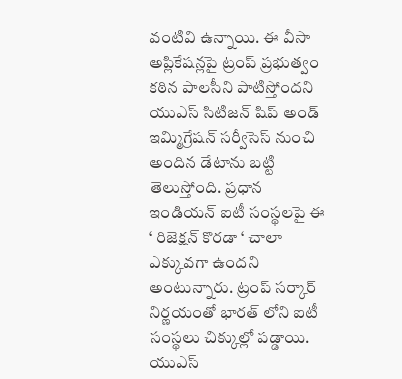వంటివి ఉన్నాయి. ఈ వీసా అప్లికేషన్లపై ట్రంప్ ప్రభుత్వం కఠిన పాలసీని పాటిస్తోందని యుఎస్ సిటిజన్ షిప్ అండ్ ఇమ్మిగ్రేషన్ సర్వీసెస్ నుంచి అందిన డేటాను బట్టి తెలుస్తోంది. ప్రధాన ఇండియన్ ఐటీ సంస్థలపై ఈ ‘ రిజెక్షన్ కొరడా ‘ చాలా ఎక్కువగా ఉందని అంటున్నారు. ట్రంప్ సర్కార్ నిర్ణయంతో భారత్ లోని ఐటీ సంస్థలు చిక్కుల్లో పడ్డాయి. యుఎస్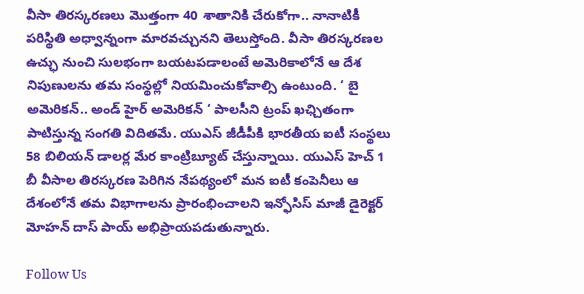వీసా తిరస్కరణలు మొత్తంగా 40 శాతానికి చేరుకోగా.. నానాటికీ పరిస్థితి అధ్వాన్నంగా మారవచ్చునని తెలుస్తోంది. వీసా తిరస్కరణల ఉచ్ఛు నుంచి సులభంగా బయటపడాలంటే అమెరికాలోనే ఆ దేశ నిపుణులను తమ సంస్థల్లో నియమించుకోవాల్సి ఉంటుంది. ‘ బై అమెరికన్.. అండ్ హైర్ అమెరికన్ ‘ పాలసీని ట్రంప్ ఖఛ్చితంగా పాటిస్తున్న సంగతి విదితమే. యుఎస్ జీడీపీకి భారతీయ ఐటీ సంస్థలు 58 బిలియన్ డాలర్ల మేర కాంట్రిబ్యూట్ చేస్తున్నాయి. యుఎస్ హెచ్ 1 బీ వీసాల తిరస్కరణ పెరిగిన నేపథ్యంలో మన ఐటీ కంపెనీలు ఆ దేశంలోనే తమ విభాగాలను ప్రారంభించాలని ఇన్ఫోసిస్ మాజీ డైరెక్టర్ మోహన్ దాస్ పాయ్ అభిప్రాయపడుతున్నారు.

Follow Us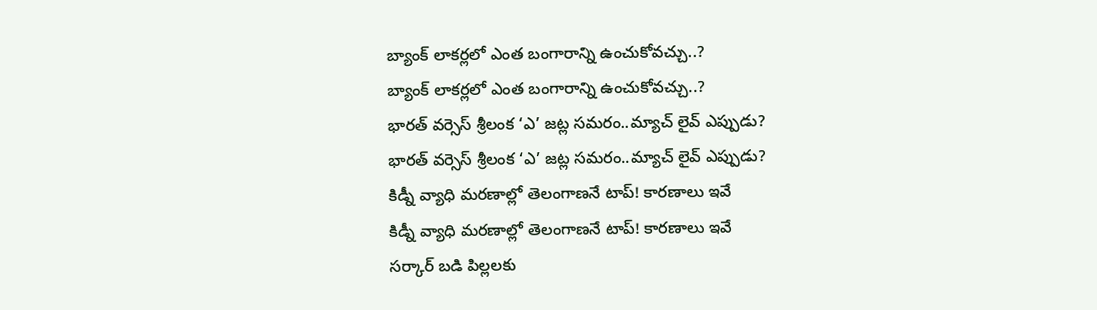బ్యాంక్ లాకర్లలో ఎంత బంగారాన్ని ఉంచుకోవచ్చు..?
బ్యాంక్ లాకర్లలో ఎంత బంగారాన్ని ఉంచుకోవచ్చు..?
భారత్ వర్సెస్ శ్రీలంక ‘ఎ’ జట్ల సమరం..మ్యాచ్ లైవ్ ఎప్పుడు?
భారత్ వర్సెస్ శ్రీలంక ‘ఎ’ జట్ల సమరం..మ్యాచ్ లైవ్ ఎప్పుడు?
కిడ్నీ వ్యాధి మరణాల్లో తెలంగాణనే టాప్! కారణాలు ఇవే
కిడ్నీ వ్యాధి మరణాల్లో తెలంగాణనే టాప్! కారణాలు ఇవే
సర్కార్‌ బడి పిల్లలకు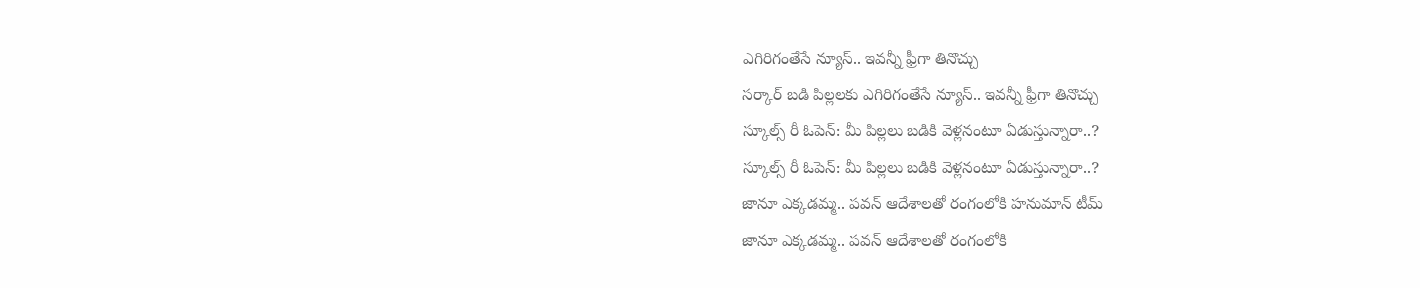ఎగిరిగంతేసే న్యూస్.. ఇవన్నీ ఫ్రీగా తినొచ్చు
సర్కార్‌ బడి పిల్లలకు ఎగిరిగంతేసే న్యూస్.. ఇవన్నీ ఫ్రీగా తినొచ్చు
స్కూల్స్ రీ ఓపెన్: మీ పిల్లలు బడికి వెళ్లనంటూ ఏడుస్తున్నారా..?
స్కూల్స్ రీ ఓపెన్: మీ పిల్లలు బడికి వెళ్లనంటూ ఏడుస్తున్నారా..?
జానూ ఎక్కడమ్మ.. పవన్‌ ఆదేశాలతో రంగంలోకి హనుమాన్ టీమ్
జానూ ఎక్కడమ్మ.. పవన్‌ ఆదేశాలతో రంగంలోకి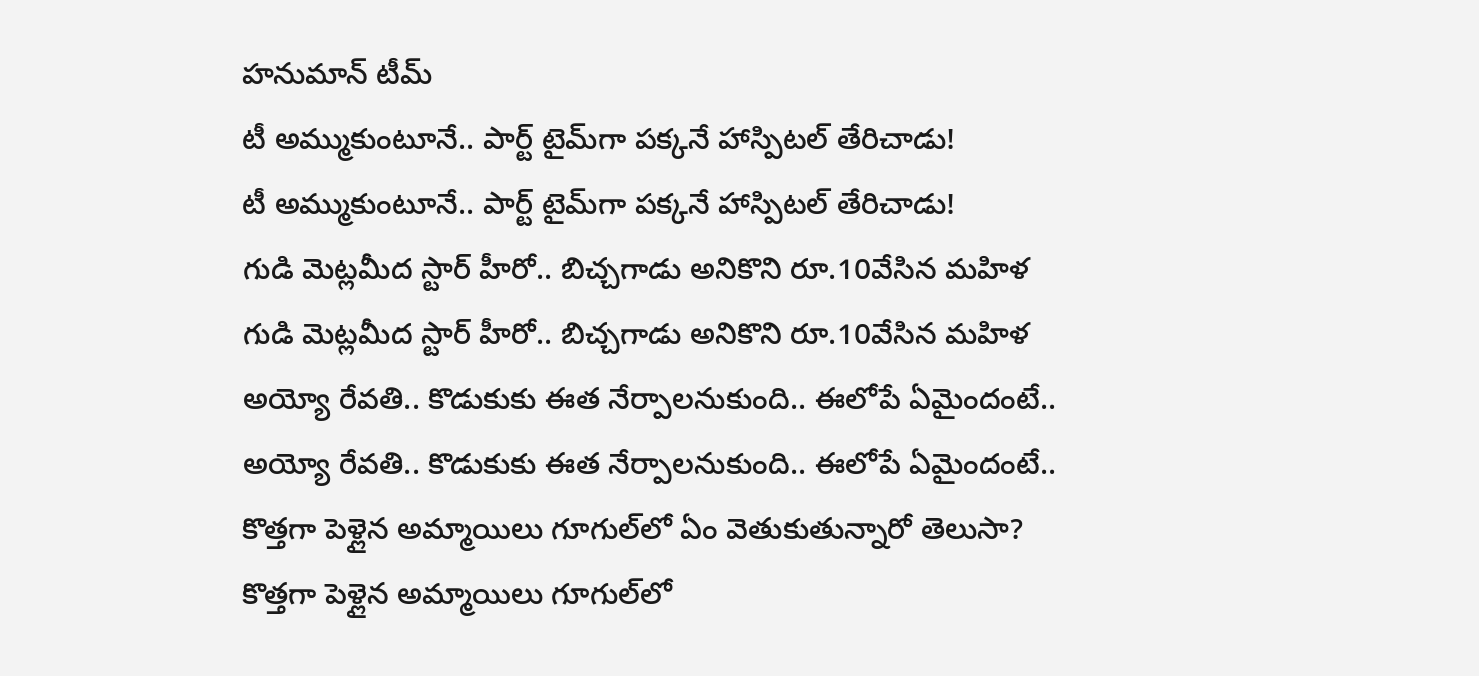హనుమాన్ టీమ్
టీ అమ్ముకుంటూనే.. పార్ట్ టైమ్‌గా పక్కనే హాస్పిటల్ తేరిచాడు!
టీ అమ్ముకుంటూనే.. పార్ట్ టైమ్‌గా పక్కనే హాస్పిటల్ తేరిచాడు!
గుడి మెట్లమీద స్టార్ హీరో.. బిచ్చగాడు అనికొని రూ.10వేసిన మహిళ
గుడి మెట్లమీద స్టార్ హీరో.. బిచ్చగాడు అనికొని రూ.10వేసిన మహిళ
అయ్యో రేవతి.. కొడుకుకు ఈత నేర్పాలనుకుంది.. ఈలోపే ఏమైందంటే..
అయ్యో రేవతి.. కొడుకుకు ఈత నేర్పాలనుకుంది.. ఈలోపే ఏమైందంటే..
కొత్తగా పెళ్లైన అమ్మాయిలు గూగుల్‌లో ఏం వెతుకుతున్నారో తెలుసా?
కొత్తగా పెళ్లైన అమ్మాయిలు గూగుల్‌లో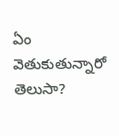ఏం వెతుకుతున్నారో తెలుసా?